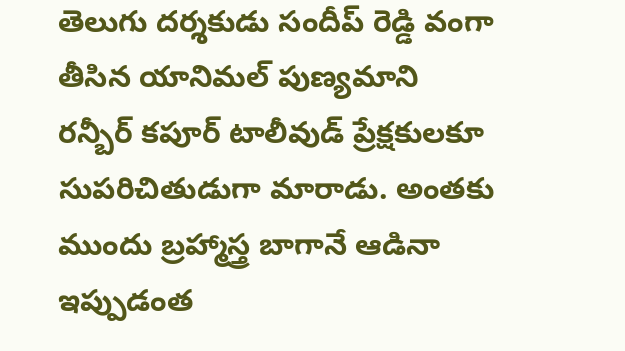తెలుగు దర్శకుడు సందీప్ రెడ్డి వంగా తీసిన యానిమల్ పుణ్యమాని రన్బీర్ కపూర్ టాలీవుడ్ ప్రేక్షకులకూ సుపరిచితుడుగా మారాడు. అంతకు ముందు బ్రహ్మాస్త్ర బాగానే ఆడినా ఇప్పుడంత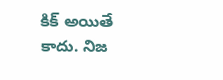కిక్ అయితే కాదు. నిజ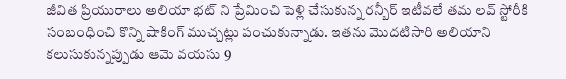జీవిత ప్రియురాలు అలియా భట్ ని ప్రేమించి పెళ్లి చేసుకున్న రన్బీర్ ఇటీవలే తమ లవ్ స్టోరీకి సంబంధించి కొన్ని షాకింగ్ ముచ్చట్లు పంచుకున్నాడు. ఇతను మొదటిసారి అలియాని కలుసుకున్నప్పుడు ఆమె వయసు 9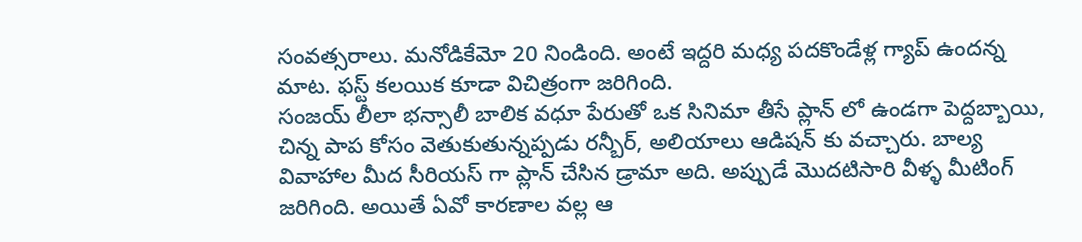సంవత్సరాలు. మనోడికేమో 20 నిండింది. అంటే ఇద్దరి మధ్య పదకొండేళ్ల గ్యాప్ ఉందన్న మాట. ఫస్ట్ కలయిక కూడా విచిత్రంగా జరిగింది.
సంజయ్ లీలా భన్సాలీ బాలిక వధూ పేరుతో ఒక సినిమా తీసే ప్లాన్ లో ఉండగా పెద్దబ్బాయి, చిన్న పాప కోసం వెతుకుతున్నప్పడు రన్బీర్, అలియాలు ఆడిషన్ కు వచ్చారు. బాల్య వివాహాల మీద సీరియస్ గా ప్లాన్ చేసిన డ్రామా అది. అప్పుడే మొదటిసారి వీళ్ళ మీటింగ్ జరిగింది. అయితే ఏవో కారణాల వల్ల ఆ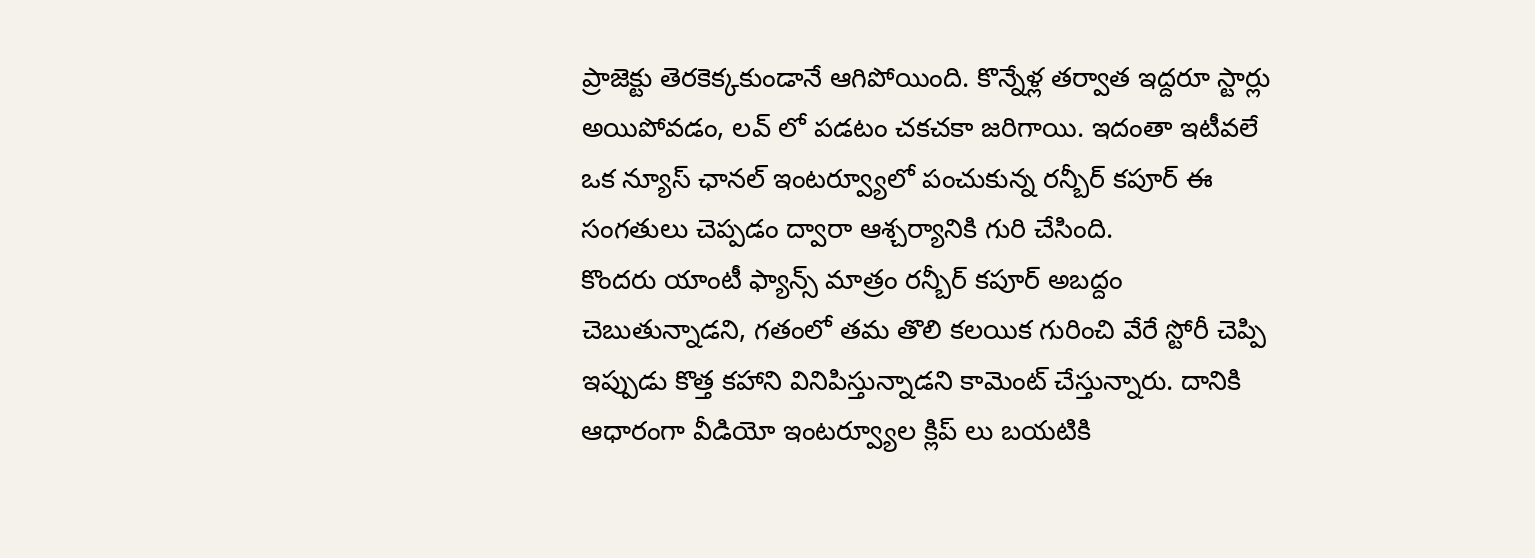ప్రాజెక్టు తెరకెక్కకుండానే ఆగిపోయింది. కొన్నేళ్ల తర్వాత ఇద్దరూ స్టార్లు అయిపోవడం, లవ్ లో పడటం చకచకా జరిగాయి. ఇదంతా ఇటీవలే ఒక న్యూస్ ఛానల్ ఇంటర్వ్యూలో పంచుకున్న రన్బీర్ కపూర్ ఈ సంగతులు చెప్పడం ద్వారా ఆశ్చర్యానికి గురి చేసింది.
కొందరు యాంటీ ఫ్యాన్స్ మాత్రం రన్బీర్ కపూర్ అబద్దం చెబుతున్నాడని, గతంలో తమ తొలి కలయిక గురించి వేరే స్టోరీ చెప్పి ఇప్పుడు కొత్త కహాని వినిపిస్తున్నాడని కామెంట్ చేస్తున్నారు. దానికి ఆధారంగా వీడియో ఇంటర్వ్యూల క్లిప్ లు బయటికి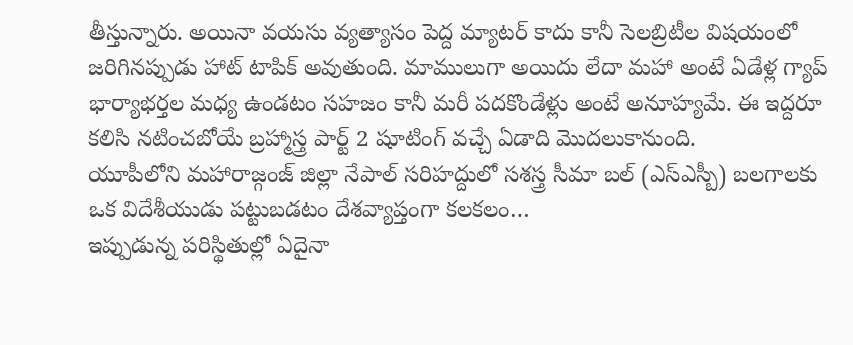తీస్తున్నారు. అయినా వయసు వ్యత్యాసం పెద్ద మ్యాటర్ కాదు కానీ సెలబ్రిటీల విషయంలో జరిగినప్పుడు హాట్ టాపిక్ అవుతుంది. మాములుగా అయిదు లేదా మహా అంటే ఏడేళ్ల గ్యాప్ భార్యాభర్తల మధ్య ఉండటం సహజం కానీ మరీ పదకొండేళ్లు అంటే అనూహ్యమే. ఈ ఇద్దరూ కలిసి నటించబోయే బ్రహ్మాస్త్ర పార్ట్ 2 షూటింగ్ వచ్చే ఏడాది మొదలుకానుంది.
యూపీలోని మహారాజ్గంజ్ జిల్లా నేపాల్ సరిహద్దులో సశస్త్ర సీమా బల్ (ఎస్ఎస్బీ) బలగాలకు ఒక విదేశీయుడు పట్టుబడటం దేశవ్యాప్తంగా కలకలం…
ఇప్పుడున్న పరిస్థితుల్లో ఏదైనా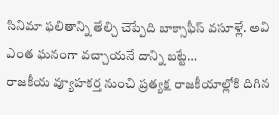సినిమా ఫలితాన్ని తేల్చి చెప్పేది బాక్సాఫీస్ వసూళ్లే. అవి ఎంత ఘనంగా వచ్చాయనే దాన్ని బట్టే…
రాజకీయ వ్యూహకర్త నుంచి ప్రత్యక్ష రాజకీయాల్లోకి దిగిన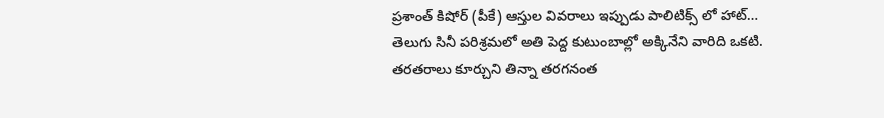ప్రశాంత్ కిషోర్ (పీకే) ఆస్తుల వివరాలు ఇప్పుడు పాలిటిక్స్ లో హాట్…
తెలుగు సినీ పరిశ్రమలో అతి పెద్ద కుటుంబాల్లో అక్కినేని వారిది ఒకటి. తరతరాలు కూర్చుని తిన్నా తరగనంత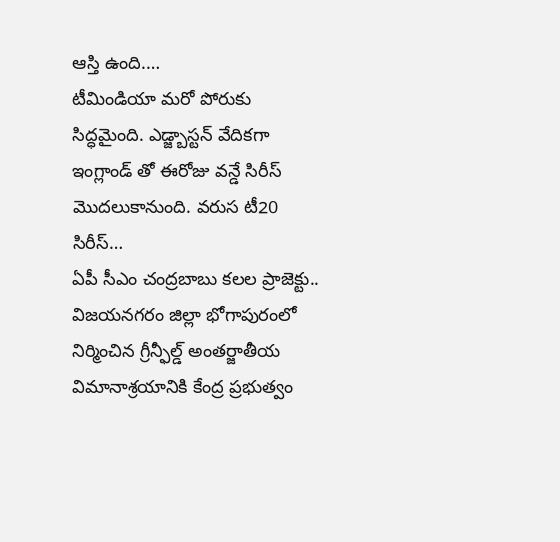ఆస్తి ఉంది.…
టీమిండియా మరో పోరుకు సిద్ధమైంది. ఎడ్జ్బాస్టన్ వేదికగా ఇంగ్లాండ్ తో ఈరోజు వన్డే సిరీస్ మొదలుకానుంది. వరుస టీ20 సిరీస్…
ఏపీ సీఎం చంద్రబాబు కలల ప్రాజెక్టు.. విజయనగరం జిల్లా భోగాపురంలో నిర్మించిన గ్రీన్ఫీల్డ్ అంతర్జాతీయ విమానాశ్రయానికి కేంద్ర ప్రభుత్వం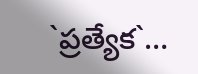`ప్రత్యేక`…